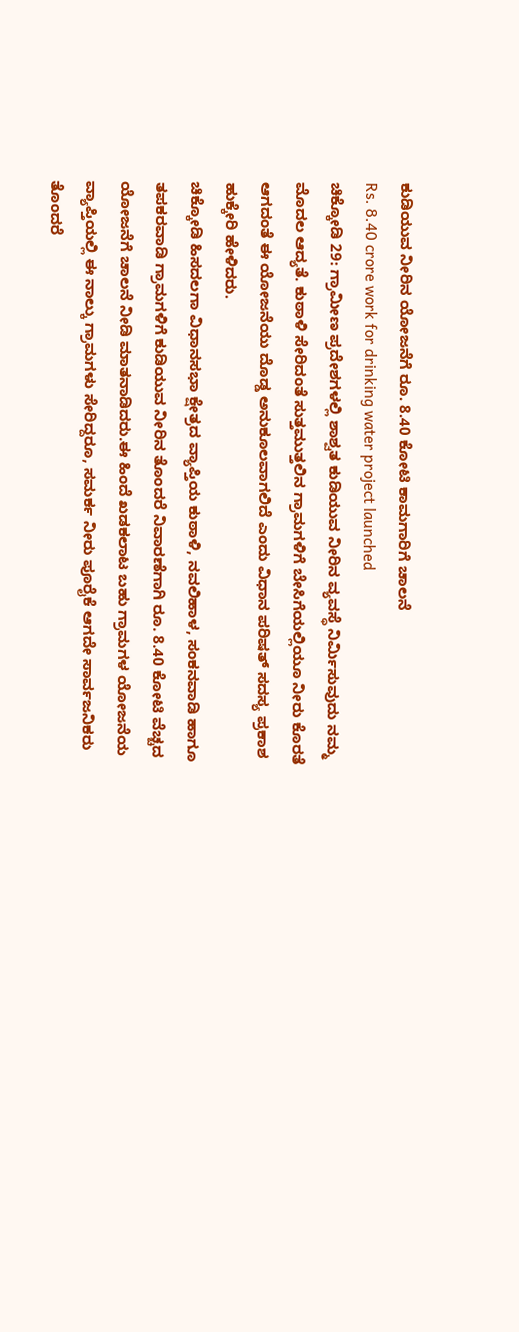ಕುಡಿಯುವ ನೀರಿನ ಯೋಜನೆಗೆ ರೂ. 8.40 ಕೋಟಿ ಕಾಮಗಾರಿಗೆ ಚಾಲನೆ
Rs. 8.40 crore work for drinking water project launched
ಚಿಕ್ಕೋಡಿ 29: ಗ್ರಾಮೀಣ ಪ್ರದೇಶಗಳಲ್ಲಿ ಶಾಶ್ವತ ಕುಡಿಯುವ ನೀರಿನ ವ್ಯವಸ್ಥೆ ನಿರ್ಮಿಸುವುದು ನಮ್ಮ ಮೊದಲ ಆದ್ಯತೆ. ಕುಠಾಳಿ ಸೇರಿದಂತೆ ಸುತ್ತಮುತ್ತಲಿನ ಗ್ರಾಮಗಳಿಗೆ ಬೇಸಿಗೆಯಲ್ಲಿಯೂ ನೀರು ಕೊರತೆ ಆಗದಂತೆ ಈ ಯೋಜನೆಯು ದೊಡ್ಡ ಅನುಕೂಲವಾಗಲಿದೆ ಎಂದು ವಿಧಾನ ಪರಿಷತ್ ಸದಸ್ಯ ಪ್ರಕಾಶ ಹುಕ್ಕೇರಿ ಹೇಳಿದರು.
ಚಿಕ್ಕೋಡಿ ಹಿಸದಲಗಾ ವಿಧಾನಸಭಾ ಕ್ಷೇತ್ರದ ವ್ಯಾಪ್ತಿಯ ಕುಠಾಳಿ, ನವಲಿಹಾಳ, ಸಂಕನವಾಡಿ ಹಾಗೂ ತಪಕರವಾಡಿ ಗ್ರಾಮಗಳಿಗೆ ಕುಡಿಯುವ ನೀರಿನ ತೊಂದರೆ ನಿವಾರಣೆಗಾಗಿ ರೂ. 8.40 ಕೋಟಿ ವೆಚ್ಚದ ಯೋಜನೆಗೆ ಚಾಲನೆ ನೀಡಿ ಮಾತನಾಡಿದರು.ಈ ಹಿಂದೆ ಖಡಕಲಾಟ ಬಹು ಗ್ರಾಮಗಳ ಯೋಜನೆಯ ವ್ಯಾಪ್ತಿಯಲ್ಲಿ ಈ ನಾಲ್ಕು ಗ್ರಾಮಗಳು ಸೇರಿದ್ದರೂ, ಸಮರ್ಕ ನೀರು ಪೂರೈಕೆ ಆಗದೇ ಸಾರ್ವಜನಿಕರು ತೊಂದರೆ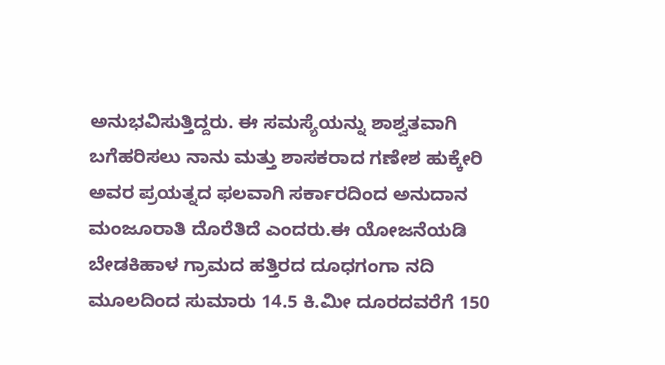ಅನುಭವಿಸುತ್ತಿದ್ದರು. ಈ ಸಮಸ್ಯೆಯನ್ನು ಶಾಶ್ವತವಾಗಿ ಬಗೆಹರಿಸಲು ನಾನು ಮತ್ತು ಶಾಸಕರಾದ ಗಣೇಶ ಹುಕ್ಕೇರಿ ಅವರ ಪ್ರಯತ್ನದ ಫಲವಾಗಿ ಸರ್ಕಾರದಿಂದ ಅನುದಾನ ಮಂಜೂರಾತಿ ದೊರೆತಿದೆ ಎಂದರು.ಈ ಯೋಜನೆಯಡಿ ಬೇಡಕಿಹಾಳ ಗ್ರಾಮದ ಹತ್ತಿರದ ದೂಧಗಂಗಾ ನದಿ ಮೂಲದಿಂದ ಸುಮಾರು 14.5 ಕಿ.ಮೀ ದೂರದವರೆಗೆ 150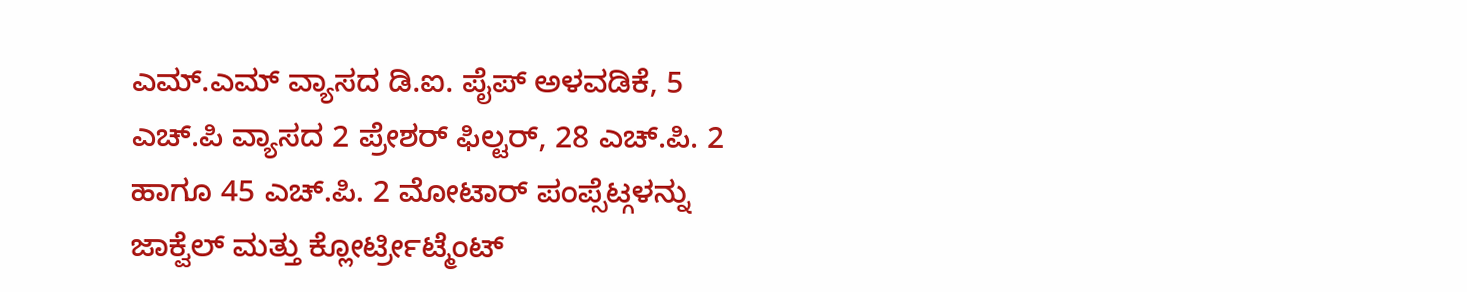ಎಮ್.ಎಮ್ ವ್ಯಾಸದ ಡಿ.ಐ. ಪೈಪ್ ಅಳವಡಿಕೆ, 5 ಎಚ್.ಪಿ ವ್ಯಾಸದ 2 ಪ್ರೇಶರ್ ಫಿಲ್ಟರ್, 28 ಎಚ್.ಪಿ. 2 ಹಾಗೂ 45 ಎಚ್.ಪಿ. 2 ಮೋಟಾರ್ ಪಂಪ್ಸೆಟ್ಗಳನ್ನು ಜಾಕ್ವೆಲ್ ಮತ್ತು ಕ್ಲೋರ್ಟ್ರೀಟ್ಮೆಂಟ್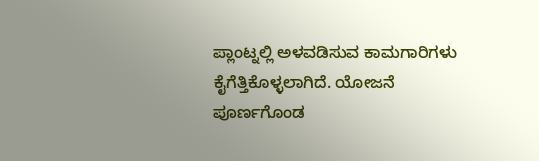ಪ್ಲಾಂಟ್ನಲ್ಲಿ ಅಳವಡಿಸುವ ಕಾಮಗಾರಿಗಳು ಕೈಗೆತ್ತಿಕೊಳ್ಳಲಾಗಿದೆ. ಯೋಜನೆ ಪೂರ್ಣಗೊಂಡ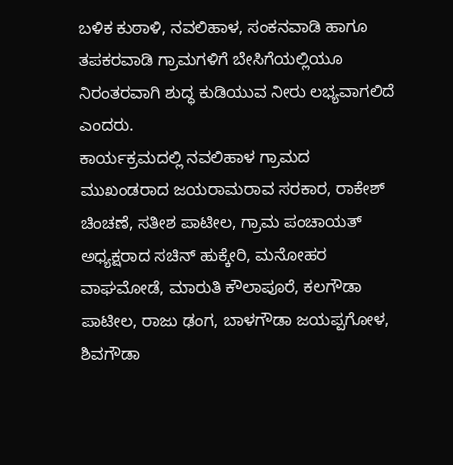ಬಳಿಕ ಕುಠಾಳಿ, ನವಲಿಹಾಳ, ಸಂಕನವಾಡಿ ಹಾಗೂ ತಪಕರವಾಡಿ ಗ್ರಾಮಗಳಿಗೆ ಬೇಸಿಗೆಯಲ್ಲಿಯೂ ನಿರಂತರವಾಗಿ ಶುದ್ಧ ಕುಡಿಯುವ ನೀರು ಲಭ್ಯವಾಗಲಿದೆ ಎಂದರು.
ಕಾರ್ಯಕ್ರಮದಲ್ಲಿ ನವಲಿಹಾಳ ಗ್ರಾಮದ ಮುಖಂಡರಾದ ಜಯರಾಮರಾವ ಸರಕಾರ, ರಾಕೇಶ್ ಚಿಂಚಣೆ, ಸತೀಶ ಪಾಟೀಲ, ಗ್ರಾಮ ಪಂಚಾಯತ್ ಅಧ್ಯಕ್ಷರಾದ ಸಚಿನ್ ಹುಕ್ಕೇರಿ, ಮನೋಹರ ವಾಘಮೋಡೆ, ಮಾರುತಿ ಕೌಲಾಪೂರೆ, ಕಲಗೌಡಾ ಪಾಟೀಲ, ರಾಜು ಢಂಗ, ಬಾಳಗೌಡಾ ಜಯಪ್ಪಗೋಳ, ಶಿವಗೌಡಾ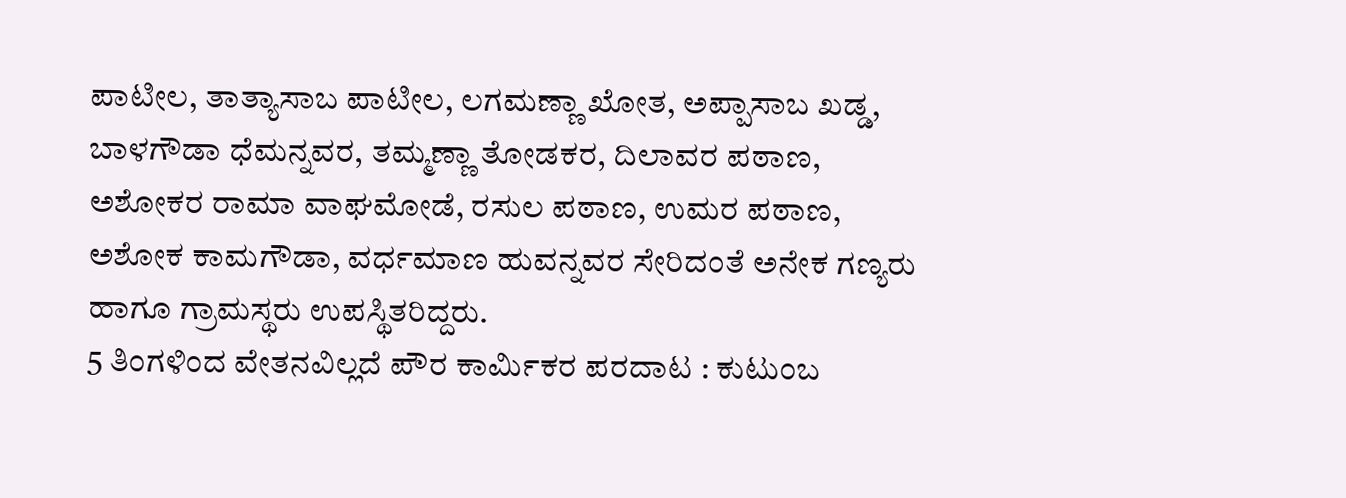ಪಾಟೀಲ, ತಾತ್ಯಾಸಾಬ ಪಾಟೀಲ, ಲಗಮಣ್ಣಾ ಖೋತ, ಅಪ್ಪಾಸಾಬ ಖಡ್ಡ, ಬಾಳಗೌಡಾ ಧೆಮನ್ನವರ, ತಮ್ಮಣ್ಣಾ ತೋಡಕರ, ದಿಲಾವರ ಪಠಾಣ, ಅಶೋಕರ ರಾಮಾ ವಾಘಮೋಡೆ, ರಸುಲ ಪಠಾಣ, ಉಮರ ಪಠಾಣ, ಅಶೋಕ ಕಾಮಗೌಡಾ, ವರ್ಧಮಾಣ ಹುವನ್ನವರ ಸೇರಿದಂತೆ ಅನೇಕ ಗಣ್ಯರು ಹಾಗೂ ಗ್ರಾಮಸ್ಥರು ಉಪಸ್ಥಿತರಿದ್ದರು.
5 ತಿಂಗಳಿಂದ ವೇತನವಿಲ್ಲದೆ ಪೌರ ಕಾರ್ಮಿಕರ ಪರದಾಟ : ಕುಟುಂಬ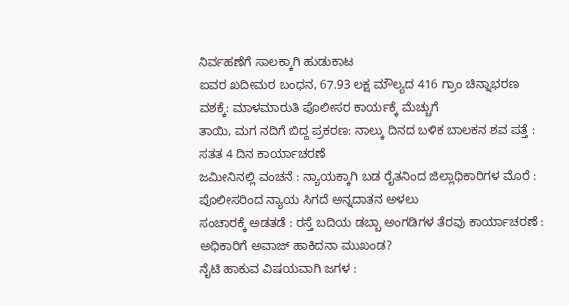ನಿರ್ವಹಣೆಗೆ ಸಾಲಕ್ಕಾಗಿ ಹುಡುಕಾಟ
ಐವರ ಖದೀಮರ ಬಂಧನ, 67.93 ಲಕ್ಷ ಮೌಲ್ಯದ 416 ಗ್ರಾಂ ಚಿನ್ನಾಭರಣ ವಶಕ್ಕೆ: ಮಾಳಮಾರುತಿ ಪೊಲೀಸರ ಕಾರ್ಯಕ್ಕೆ ಮೆಚ್ಚುಗೆ
ತಾಯಿ, ಮಗ ನದಿಗೆ ಬಿದ್ದ ಪ್ರಕರಣ: ನಾಲ್ಕು ದಿನದ ಬಳಿಕ ಬಾಲಕನ ಶವ ಪತ್ತೆ : ಸತತ 4 ದಿನ ಕಾರ್ಯಾಚರಣೆ
ಜಮೀನಿನಲ್ಲಿ ವಂಚನೆ : ನ್ಯಾಯಕ್ಕಾಗಿ ಬಡ ರೈತನಿಂದ ಜಿಲ್ಲಾಧಿಕಾರಿಗಳ ಮೊರೆ : ಪೊಲೀಸರಿಂದ ನ್ಯಾಯ ಸಿಗದೆ ಅನ್ನದಾತನ ಅಳಲು
ಸಂಚಾರಕ್ಕೆ ಅಡತಡೆ : ರಸ್ತೆ ಬದಿಯ ಡಬ್ಬಾ ಅಂಗಡಿಗಳ ತೆರವು ಕಾರ್ಯಾಚರಣೆ : ಅಧಿಕಾರಿಗೆ ಅವಾಜ್ ಹಾಕಿದನಾ ಮುಖಂಡ?
ನೈಟಿ ಹಾಕುವ ವಿಷಯವಾಗಿ ಜಗಳ :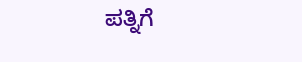ಪತ್ನಿಗೆ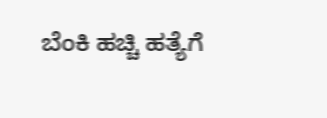ಬೆಂಕಿ ಹಚ್ಚಿ ಹತ್ಯೆಗೆ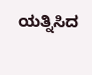ಯತ್ನಿಸಿದ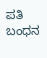ಪತಿ ಬಂಧನ